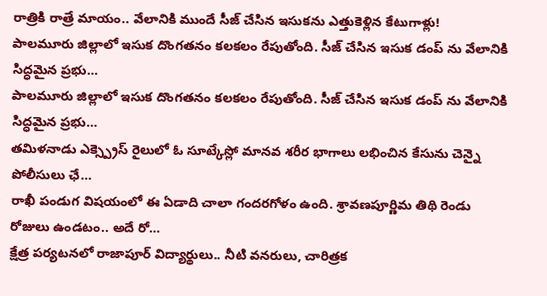రాత్రికి రాత్రే మాయం.. వేలానికి ముందే సీజ్ చేసిన ఇసుకను ఎత్తుకెళ్లిన కేటుగాళ్లు!
పాలమూరు జిల్లాలో ఇసుక దొంగతనం కలకలం రేపుతోంది. సీజ్ చేసిన ఇసుక డంప్ ను వేలానికి సిద్ధమైన ప్రభు…
పాలమూరు జిల్లాలో ఇసుక దొంగతనం కలకలం రేపుతోంది. సీజ్ చేసిన ఇసుక డంప్ ను వేలానికి సిద్ధమైన ప్రభు…
తమిళనాడు ఎక్స్ప్రెస్ రైలులో ఓ సూట్కేస్లో మానవ శరీర భాగాలు లభించిన కేసును చెన్నై పోలీసులు ఛే…
రాఖీ పండుగ విషయంలో ఈ ఏడాది చాలా గందరగోళం ఉంది. శ్రావణపూర్ణిమ తిథి రెండు రోజులు ఉండటం.. అదే రో…
క్షేత్ర పర్యటనలో రాజాపూర్ విద్యార్థులు.. నీటి వనరులు, చారిత్రక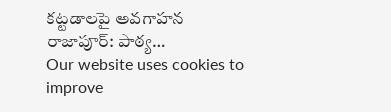కట్టడాలపై అవగాహన రాజాపూర్: పాఠ్య…
Our website uses cookies to improve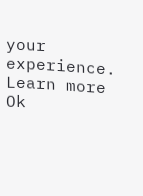your experience. Learn more
Ok